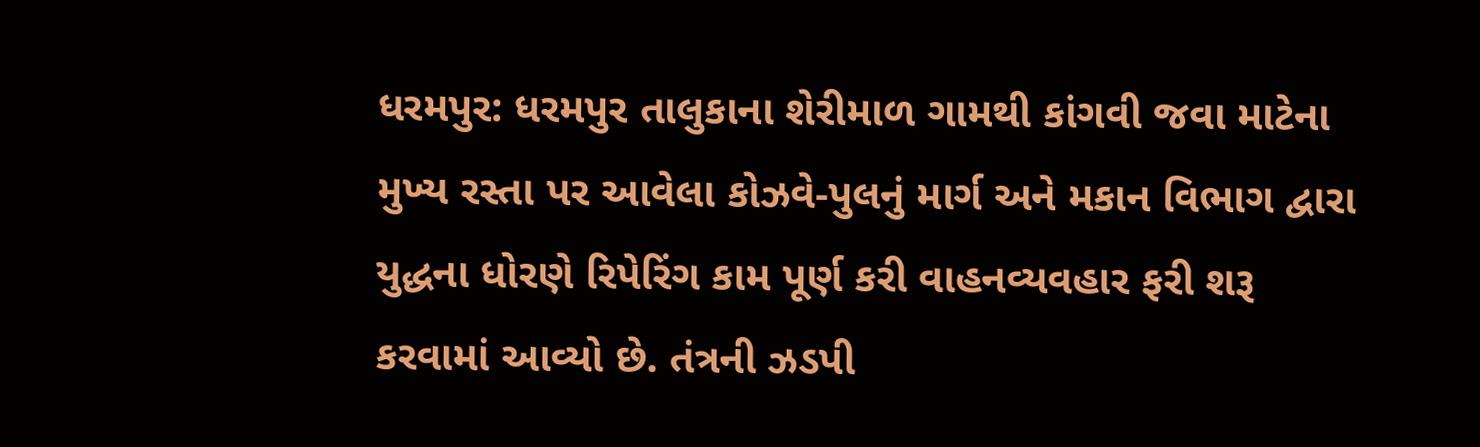ધરમપુર: ધરમપુર તાલુકાના શેરીમાળ ગામથી કાંગવી જવા માટેના મુખ્ય રસ્તા પર આવેલા કોઝવે-પુલનું માર્ગ અને મકાન વિભાગ દ્વારા યુદ્ધના ધોરણે રિપેરિંગ કામ પૂર્ણ કરી વાહનવ્યવહાર ફરી શરૂ કરવામાં આવ્યો છે. તંત્રની ઝડપી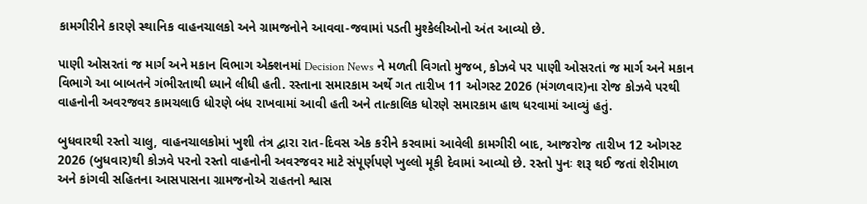કામગીરીને કારણે સ્થાનિક વાહનચાલકો અને ગ્રામજનોને આવવા-જવામાં પડતી મુશ્કેલીઓનો અંત આવ્યો છે.

પાણી ઓસરતાં જ માર્ગ અને મકાન વિભાગ એક્શનમાં Decision News ને મળતી વિગતો મુજબ, કોઝવે પર પાણી ઓસરતાં જ માર્ગ અને મકાન વિભાગે આ બાબતને ગંભીરતાથી ધ્યાને લીધી હતી. રસ્તાના સમારકામ અર્થે ગત તારીખ 11 ઓગસ્ટ 2026 (મંગળવાર)ના રોજ કોઝવે પરથી વાહનોની અવરજવર કામચલાઉ ધોરણે બંધ રાખવામાં આવી હતી અને તાત્કાલિક ધોરણે સમારકામ હાથ ધરવામાં આવ્યું હતું.

બુધવારથી રસ્તો ચાલુ, વાહનચાલકોમાં ખુશી તંત્ર દ્વારા રાત-દિવસ એક કરીને કરવામાં આવેલી કામગીરી બાદ, આજરોજ તારીખ 12 ઓગસ્ટ 2026 (બુધવાર)થી કોઝવે પરનો રસ્તો વાહનોની અવરજવર માટે સંપૂર્ણપણે ખુલ્લો મૂકી દેવામાં આવ્યો છે. રસ્તો પુનઃ શરૂ થઈ જતાં શેરીમાળ અને કાંગવી સહિતના આસપાસના ગ્રામજનોએ રાહતનો શ્વાસ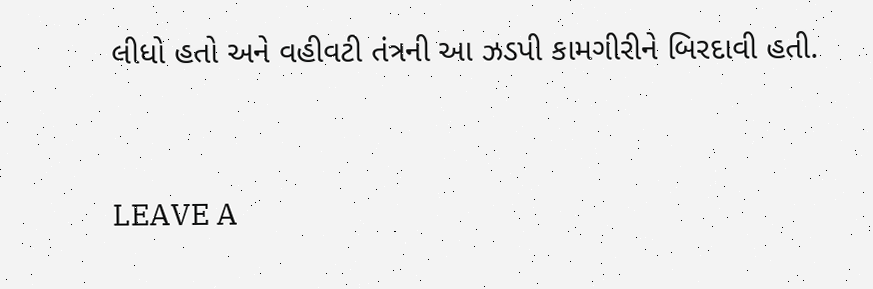લીધો હતો અને વહીવટી તંત્રની આ ઝડપી કામગીરીને બિરદાવી હતી.


LEAVE A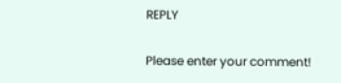REPLY

Please enter your comment!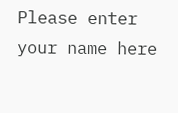Please enter your name here